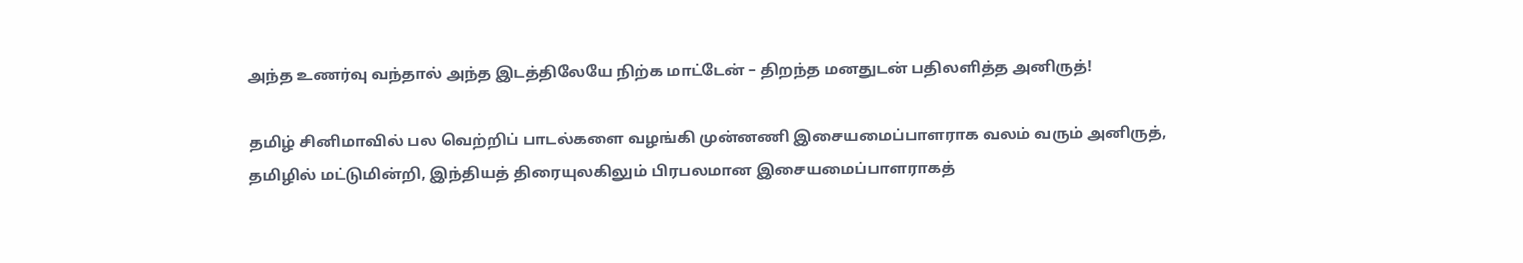அந்த உணர்வு வந்தால் அந்த இடத்திலேயே நிற்க மாட்டேன் – திறந்த மனதுடன் பதிலளித்த அனிருத்!

தமிழ் சினிமாவில் பல வெற்றிப் பாடல்களை வழங்கி முன்னணி இசையமைப்பாளராக வலம் வரும் அனிருத், தமிழில் மட்டுமின்றி, இந்தியத் திரையுலகிலும் பிரபலமான இசையமைப்பாளராகத்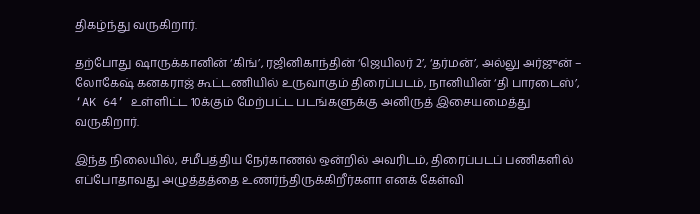திகழ்ந்து வருகிறார்.

தற்போது ஷாருக்கானின் ‘கிங்’, ரஜினிகாந்தின் ‘ஜெயிலர் 2’, ‘தர்மன்’, அல்லு அர்ஜுன் – லோகேஷ் கனகராஜ் கூட்டணியில் உருவாகும் திரைப்படம், நானியின் ‘தி பாரடைஸ்’, ‘AK 64’ உள்ளிட்ட 10க்கும் மேற்பட்ட படங்களுக்கு அனிருத் இசையமைத்து வருகிறார்.

இந்த நிலையில், சமீபத்திய நேர்காணல் ஒன்றில் அவரிடம், திரைப்படப் பணிகளில் எப்போதாவது அழுத்தத்தை உணர்ந்திருக்கிறீர்களா எனக் கேள்வி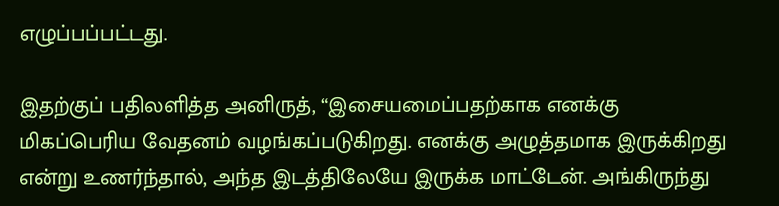எழுப்பப்பட்டது.

இதற்குப் பதிலளித்த அனிருத், “இசையமைப்பதற்காக எனக்கு மிகப்பெரிய வேதனம் வழங்கப்படுகிறது. எனக்கு அழுத்தமாக இருக்கிறது என்று உணர்ந்தால், அந்த இடத்திலேயே இருக்க மாட்டேன். அங்கிருந்து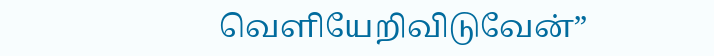வெளியேறிவிடுவேன்”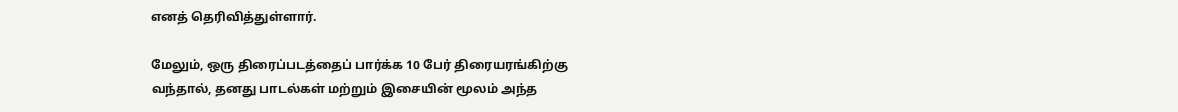எனத் தெரிவித்துள்ளார்.

மேலும், ஒரு திரைப்படத்தைப் பார்க்க 10 பேர் திரையரங்கிற்கு வந்தால், தனது பாடல்கள் மற்றும் இசையின் மூலம் அந்த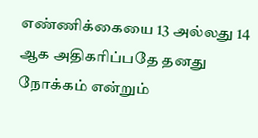எண்ணிக்கையை 13 அல்லது 14 ஆக அதிகரிப்பதே தனது நோக்கம் என்றும்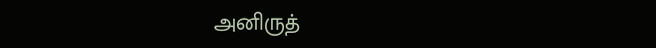அனிருத்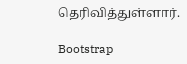தெரிவித்துள்ளார்.

Bootstrap